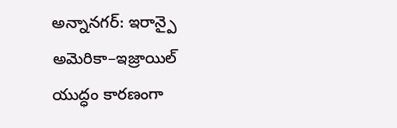అన్నానగర్: ఇరాన్పై అమెరికా–ఇజ్రాయిల్ యుద్ధం కారణంగా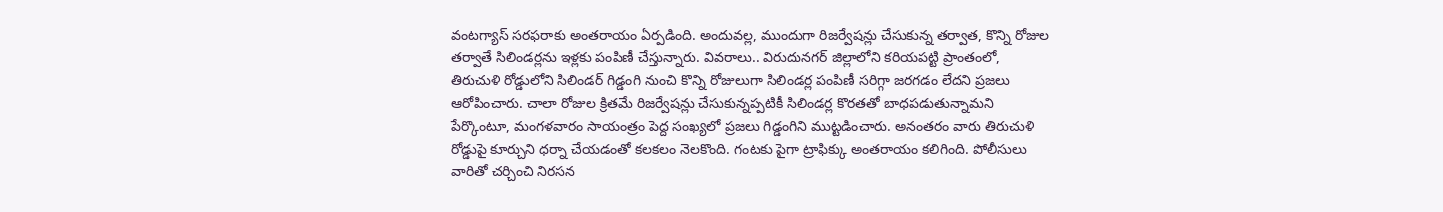వంటగ్యాస్ సరఫరాకు అంతరాయం ఏర్పడింది. అందువల్ల, ముందుగా రిజర్వేషన్లు చేసుకున్న తర్వాత, కొన్ని రోజుల తర్వాతే సిలిండర్లను ఇళ్లకు పంపిణీ చేస్తున్నారు. వివరాలు.. విరుదునగర్ జిల్లాలోని కరియపట్టి ప్రాంతంలో, తిరుచుళి రోడ్డులోని సిలిండర్ గిడ్డంగి నుంచి కొన్ని రోజులుగా సిలిండర్ల పంపిణీ సరిగ్గా జరగడం లేదని ప్రజలు ఆరోపించారు. చాలా రోజుల క్రితమే రిజర్వేషన్లు చేసుకున్నప్పటికీ సిలిండర్ల కొరతతో బాధపడుతున్నామని పేర్కొంటూ, మంగళవారం సాయంత్రం పెద్ద సంఖ్యలో ప్రజలు గిడ్డంగిని ముట్టడించారు. అనంతరం వారు తిరుచుళి రోడ్డుపై కూర్చుని ధర్నా చేయడంతో కలకలం నెలకొంది. గంటకు పైగా ట్రాఫిక్కు అంతరాయం కలిగింది. పోలీసులు వారితో చర్చించి నిరసన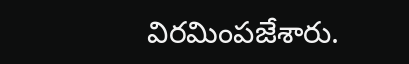విరమింపజేశారు.